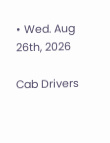• Wed. Aug 26th, 2026

Cab Drivers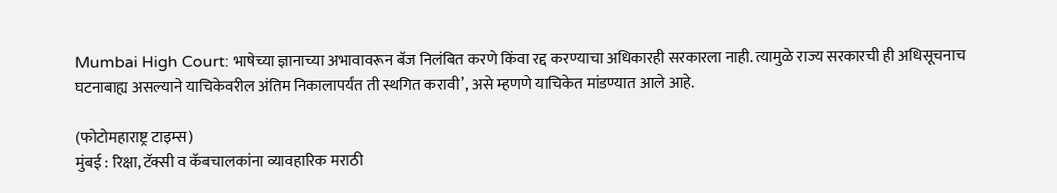Mumbai High Court: भाषेच्या ज्ञानाच्या अभावावरून बॅज निलंबित करणे किंवा रद्द करण्याचा अधिकारही सरकारला नाही. त्यामुळे राज्य सरकारची ही अधिसूचनाच घटनाबाह्य असल्याने याचिकेवरील अंतिम निकालापर्यंत ती स्थगित करावी’, असे म्हणणे याचिकेत मांडण्यात आले आहे.

(फोटोमहाराष्ट्र टाइम्स)
मुंबई : रिक्षा, टॅक्सी व कॅबचालकांना व्यावहारिक मराठी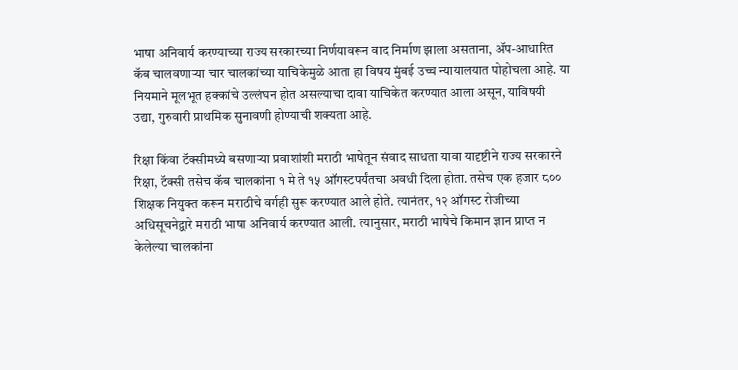भाषा अनिवार्य करण्याच्या राज्य सरकारच्या निर्णयावरून वाद निर्माण झाला असताना, ॲप-आधारित कॅब चालवणाऱ्या चार चालकांच्या याचिकेमुळे आता हा विषय मुंबई उच्च न्यायालयात पोहोचला आहे. या नियमाने मूलभूत हक्कांचे उल्लंघन होत असल्याचा दावा याचिकेत करण्यात आला असून, याविषयी उद्या, गुरुवारी प्राथमिक सुनावणी होण्याची शक्यता आहे.

रिक्षा किंवा टॅक्सीमध्ये बसणाऱ्या प्रवाशांशी मराठी भाषेतून संवाद साधता यावा यादृष्टीने राज्य सरकारने रिक्षा, टॅक्सी तसेच कॅब चालकांना १ मे ते १५ ऑगस्टपर्यंतचा अवधी दिला होता. तसेच एक हजार ८०० शिक्षक नियुक्त करून मराठीचे वर्गही सुरू करण्यात आले होते. त्यानंतर, १२ ऑगस्ट रोजीच्या अधिसूचनेद्वारे मराठी भाषा अनिवार्य करण्यात आली. त्यानुसार, मराठी भाषेचे किमान ज्ञान प्राप्त न केलेल्या चालकांना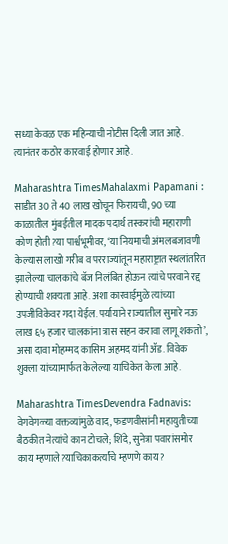सध्या केवळ एक महिन्याची नोटीस दिली जात आहे. त्यानंतर कठोर कारवाई होणार आहे.

Maharashtra TimesMahalaxmi Papamani : साडीत 30 ते 40 लाख खोचून फिरायची, 90 च्या काळातील मुंबईतील मादक पदार्थ तस्करांची महाराणी कोण होती?या पार्श्वभूमीवर, ‘या नियमाची अंमलबजावणी केल्यास लाखो गरीब व परराज्यांतून महाराष्ट्रात स्थलांतरित झालेल्या चालकांचे बॅज निलंबित होऊन त्यांचे परवाने रद्द होण्याची शक्यता आहे. अशा कारवाईमुळे त्यांच्या उपजीविकेवर गदा येईल. पर्यायाने राज्यातील सुमारे नऊ लाख ६५ हजार चालकांना त्रास सहन करावा लागू शकतो’, असा दावा मोहम्मद कासिम अहमद यांनी ॲड. विवेक शुक्ला यांच्यामार्फत केलेल्या याचिकेत केला आहे.

Maharashtra TimesDevendra Fadnavis: वेगवेगळ्या वक्तव्यांमुळे वाद, फडणवीसांनी महायुतीच्या बैठकीत नेत्यांचे कान टोचले; शिंदे, सुनेत्रा पवारांसमोर काय म्हणाले?याचिकाकर्त्यांचे म्हणणे काय ?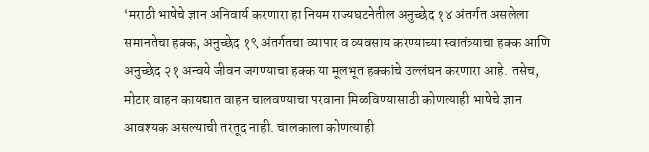‘मराठी भाषेचे ज्ञान अनिवार्य करणारा हा नियम राज्यघटनेतील अनुच्छेद १४ अंतर्गत असलेला समानतेचा हक्क, अनुच्छेद १९ अंतर्गतचा व्यापार व व्यवसाय करण्याच्या स्वातंत्र्याचा हक्क आणि अनुच्छेद २१ अन्वये जीवन जगण्याचा हक्क या मूलभूत हक्कांचे उल्लंघन करणारा आहे. तसेच, मोटार वाहन कायद्यात वाहन चालवण्याचा परवाना मिळविण्यासाठी कोणत्याही भाषेचे ज्ञान आवश्यक असल्याची तरतूद नाही. चालकाला कोणत्याही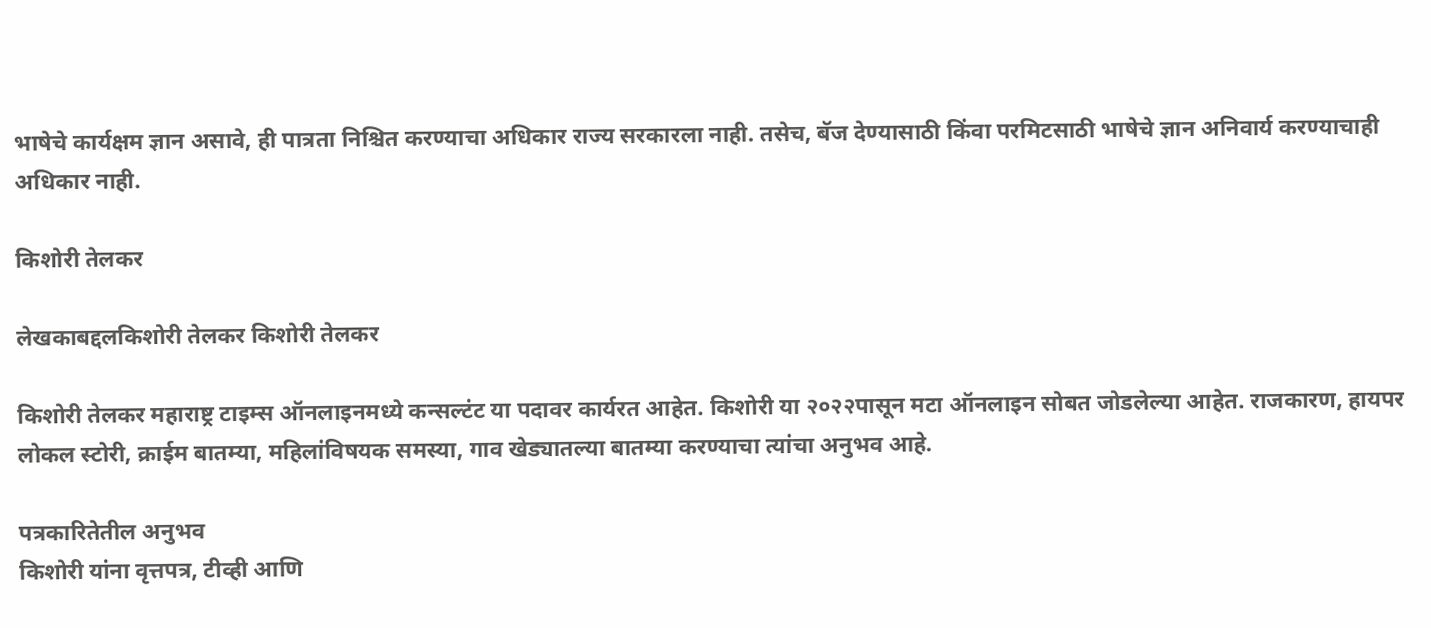भाषेचे कार्यक्षम ज्ञान असावे, ही पात्रता निश्चित करण्याचा अधिकार राज्य सरकारला नाही. तसेच, बॅज देण्यासाठी किंवा परमिटसाठी भाषेचे ज्ञान अनिवार्य करण्याचाही अधिकार नाही.

किशोरी तेलकर

लेखकाबद्दलकिशोरी तेलकर किशोरी तेलकर

किशोरी तेलकर महाराष्ट्र टाइम्स ऑनलाइनमध्ये कन्सल्टंट या पदावर कार्यरत आहेत. किशोरी या २०२२पासून मटा ऑनलाइन सोबत जोडलेल्या आहेत. राजकारण, हायपर लोकल स्टोरी, क्राईम बातम्या, महिलांविषयक समस्या, गाव खेड्यातल्या बातम्या करण्याचा त्यांचा अनुभव आहे.

पत्रकारितेतील अनुभव
किशोरी यांना वृत्तपत्र, टीव्ही आणि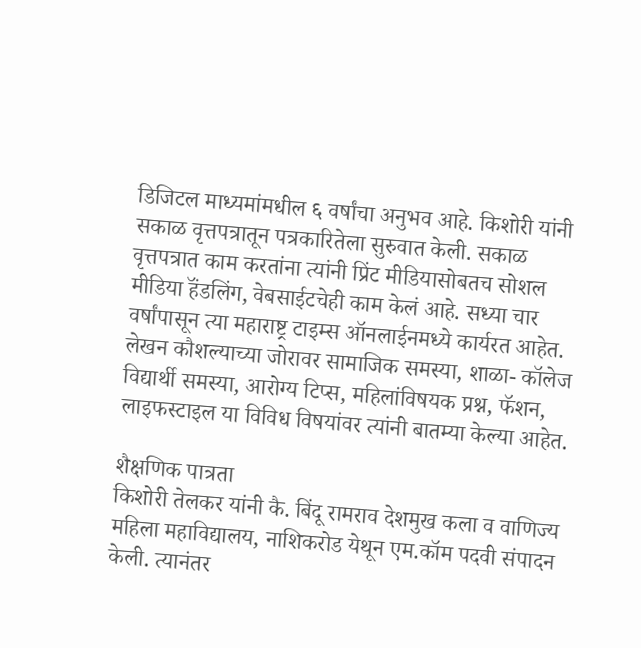डिजिटल माध्यमांमधील ६ वर्षांचा अनुभव आहे. किशोरी यांनी सकाळ वृत्तपत्रातून पत्रकारितेला सुरुवात केली. सकाळ वृत्तपत्रात काम करतांना त्यांनी प्रिंट मीडियासोबतच सोशल मीडिया हॅंडलिंग, वेबसाईटचेही काम केलं आहे. सध्या चार वर्षांपासून त्या महाराष्ट्र टाइम्स ऑनलाईनमध्ये कार्यरत आहेत. लेखन कौशल्याच्या जोरावर सामाजिक समस्या, शाळा- कॉलेज विद्यार्थी समस्या, आरोग्य टिप्स, महिलांविषयक प्रश्न, फॅशन, लाइफस्टाइल या विविध विषयांवर त्यांनी बातम्या केल्या आहेत.

शैक्षणिक पात्रता
किशोरी तेलकर यांनी कै. बिंदू रामराव देशमुख कला व वाणिज्य महिला महाविद्यालय, नाशिकरोड येथून एम.कॉम पदवी संपादन केली. त्यानंतर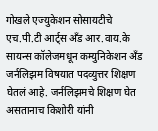गोखले एज्युकेशन सोसायटीचे एच.पी.टी आर्ट्स अँड आर.वाय.के सायन्स कॉलेजमधून कम्युनिकेशन अँड जर्नलिझम विषयात पदव्युत्तर शिक्षण घेतलं आहे. जर्नलिझमचे शिक्षण घेत असतानाच किशोरी यांनी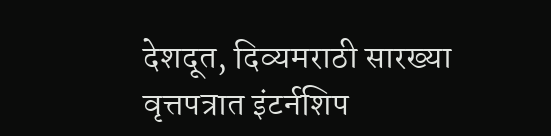देशदूत, दिव्यमराठी सारख्या वृत्तपत्रात इंटर्नशिप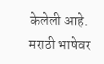केलेली आहे. मराठी भाषेवर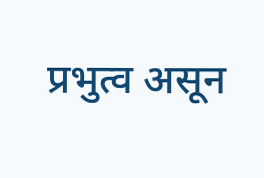प्रभुत्व असून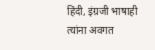हिंदी, इंग्रजी भाषाही त्यांना अवगत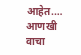आहेत.… आणखी वाचा